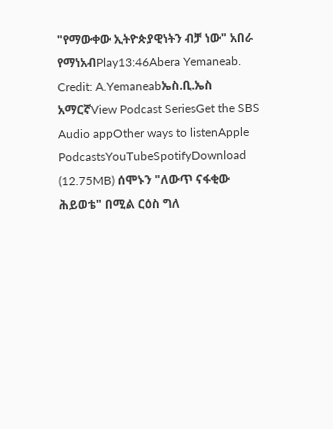"የማውቀው ኢትዮጵያዊነትን ብቻ ነው" አበራ የማነአብPlay13:46Abera Yemaneab. Credit: A.Yemaneabኤስ.ቢ.ኤስ አማርኛView Podcast SeriesGet the SBS Audio appOther ways to listenApple PodcastsYouTubeSpotifyDownload (12.75MB) ሰሞኑን "ለውጥ ናፋቂው ሕይወቴ" በሚል ርዕስ ግለ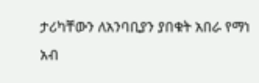ታሪካቸውን ለአንባቢያን ያበቁት አበራ የማነ አብ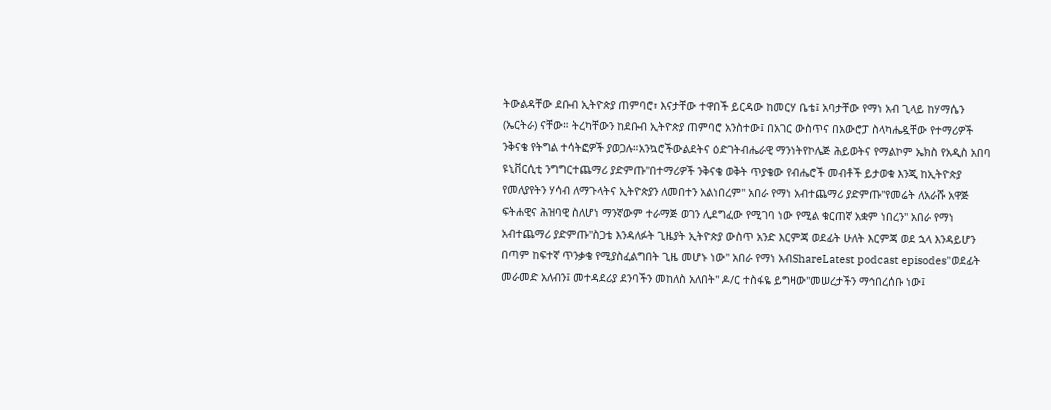ትውልዳቸው ደቡብ ኢትዮጵያ ጠምባሮ፣ እናታቸው ተዋበች ይርዳው ከመርሃ ቤቴ፤ አባታቸው የማነ አብ ጊላይ ከሃማሴን (ኤርትራ) ናቸው። ትረካቸውን ከደቡብ ኢትዮጵያ ጠምባሮ አንስተው፤ በአገር ውስጥና በአውሮፓ ስላካሔዷቸው የተማሪዎች ንቅናቄ የትግል ተሳትፎዎች ያወጋሉ።አንኳሮችውልደትና ዕድገትብሔራዊ ማንነትየኮሌጅ ሕይወትና የማልኮም ኤክስ የአዲስ አበባ ዩኒቨርሲቲ ንግግርተጨማሪ ያድምጡ"በተማሪዎች ንቅናቄ ወቅት ጥያቄው የብሔሮች መብቶች ይታወቁ እንጂ ከኢትዮጵያ የመለያየትን ሃሳብ ለማጉላትና ኢትዮጵያን ለመበተን አልነበረም" አበራ የማነ አብተጨማሪ ያድምጡ"የመሬት ለአራሹ አዋጅ ፍትሐዊና ሕዝባዊ ስለሆነ ማንኛውም ተራማጅ ወገን ሊደግፈው የሚገባ ነው የሚል ቁርጠኛ አቋም ነበረን" አበራ የማነ አብተጨማሪ ያድምጡ"ስጋቴ እንዳለፉት ጊዜያት ኢትዮጵያ ውስጥ አንድ እርምጃ ወደፊት ሁለት እርምጃ ወደ ኋላ እንዳይሆን በጣም ከፍተኛ ጥንቃቄ የሚያስፈልግበት ጊዜ መሆኑ ነው" አበራ የማነ አብShareLatest podcast episodes"ወደፊት መራመድ አለብን፤ መተዳደሪያ ደንባችን መከለስ አለበት" ዶ/ር ተስፋዬ ይግዛው"መሠረታችን ማኅበረሰቡ ነው፤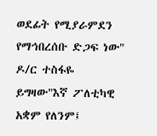ወደፊት የሚያራምደን የማኅበረሰቡ ድጋፍ ነው" ዶ/ር ተስፋዬ ይግዛው"እኛ ፖለቲካዊ አቋም የለንም፤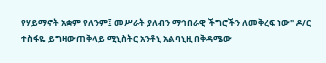የሃይማኖት አቋም የለንም፤ መሥራት ያለብን ማኅበራዊ ችግሮችን ለመቅረፍ ነው" ዶ/ር ተስፋዬ ይግዛውጠቅላይ ሚኒስትር አንቶኒ አልባኒዚ በቅዳሜው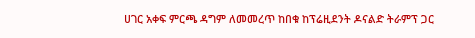ሀገር አቀፍ ምርጫ ዳግም ለመመረጥ ከበቁ ከፕሬዚደንት ዶናልድ ትራምፕ ጋር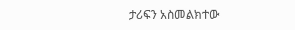ታሪፍን አስመልክተው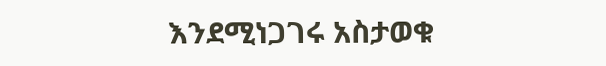እንደሚነጋገሩ አስታወቁ